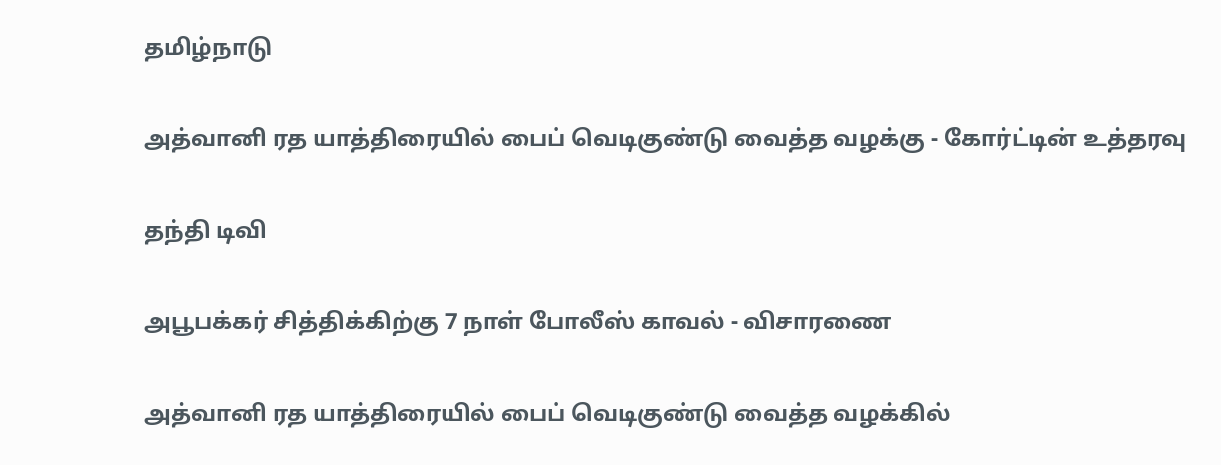தமிழ்நாடு

அத்வானி ரத யாத்திரையில் பைப் வெடிகுண்டு வைத்த வழக்கு - கோர்ட்டின் உத்தரவு

தந்தி டிவி

அபூபக்கர் சித்திக்கிற்கு 7 நாள் போலீஸ் காவல் - விசாரணை

அத்வானி ரத யாத்திரையில் பைப் வெடிகுண்டு வைத்த வழக்கில்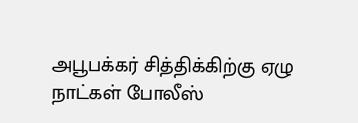அபூபக்கர் சித்திக்கிற்கு ஏழு நாட்கள் போலீஸ்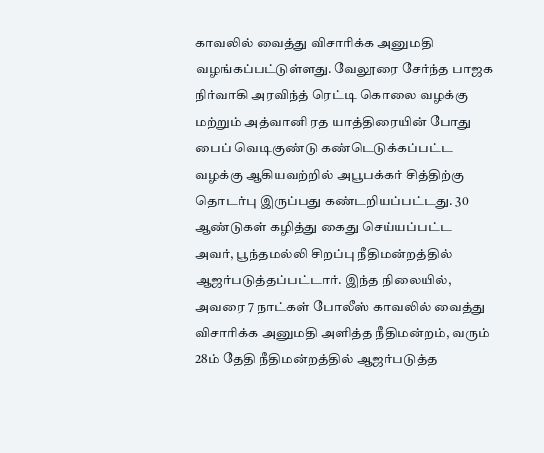காவலில் வைத்து விசாரிக்க அனுமதி வழங்கப்பட்டுள்ளது. வேலூரை சேர்ந்த பாஜக நிர்வாகி அரவிந்த் ரெட்டி கொலை வழக்கு மற்றும் அத்வானி ரத யாத்திரையின் போது பைப் வெடிகுண்டு கண்டெடுக்கப்பட்ட வழக்கு ஆகியவற்றில் அபூபக்கர் சித்திற்கு தொடர்பு இருப்பது கண்டறியப்பட்டது. 30 ஆண்டுகள் கழித்து கைது செய்யப்பட்ட அவர், பூந்தமல்லி சிறப்பு நீதிமன்றத்தில் ஆஜர்படுத்தப்பட்டார். இந்த நிலையில், அவரை 7 நாட்கள் போலீஸ் காவலில் வைத்து விசாரிக்க அனுமதி அளித்த நீதிமன்றம், வரும் 28ம் தேதி நீதிமன்றத்தில் ஆஜர்படுத்த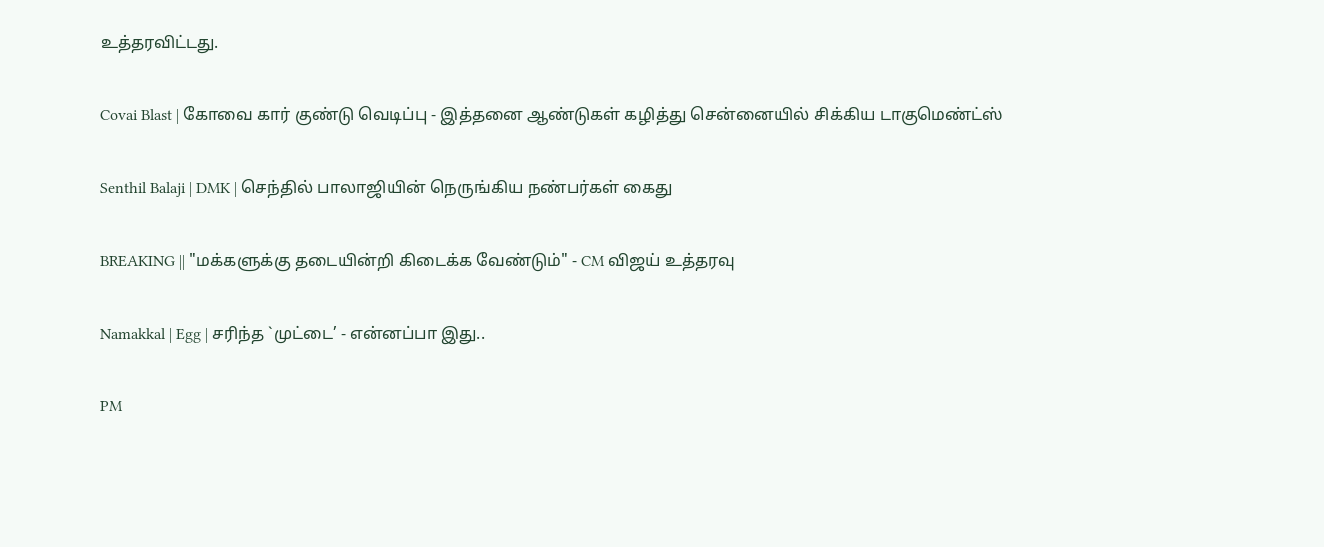உத்தரவிட்டது.

Covai Blast | கோவை கார் குண்டு வெடிப்பு - இத்தனை ஆண்டுகள் கழித்து சென்னையில் சிக்கிய டாகுமெண்ட்ஸ்

Senthil Balaji | DMK | செந்தில் பாலாஜியின் நெருங்கிய நண்பர்கள் கைது

BREAKING || "மக்களுக்கு தடையின்றி கிடைக்க வேண்டும்" - CM விஜய் உத்தரவு

Namakkal | Egg | சரிந்த `முட்டை’ - என்னப்பா இது..

PM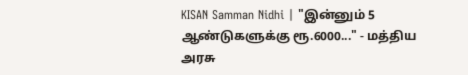KISAN Samman Nidhi | "இன்னும் 5 ஆண்டுகளுக்கு ரூ.6000..." - மத்திய அரசு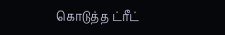கொடுத்த ட்ரீட்